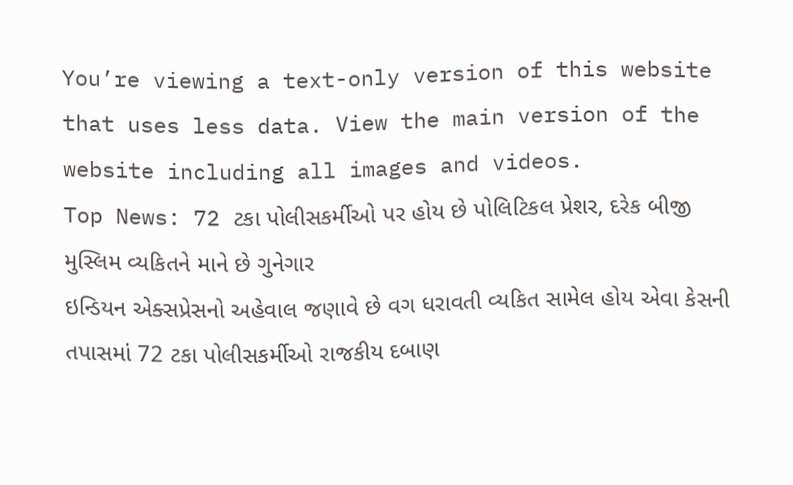You’re viewing a text-only version of this website that uses less data. View the main version of the website including all images and videos.
Top News: 72 ટકા પોલીસકર્મીઓ પર હોય છે પોલિટિકલ પ્રેશર, દરેક બીજી મુસ્લિમ વ્યકિતને માને છે ગુનેગાર
ઇન્ડિયન એક્સપ્રેસનો અહેવાલ જણાવે છે વગ ધરાવતી વ્યકિત સામેલ હોય એવા કેસની તપાસમાં 72 ટકા પોલીસકર્મીઓ રાજકીય દબાણ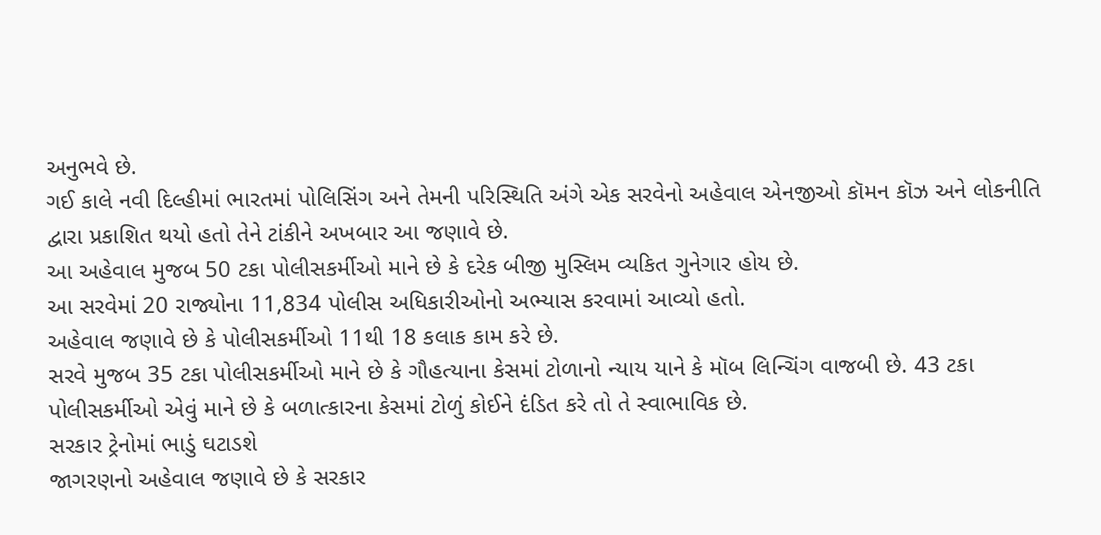અનુભવે છે.
ગઈ કાલે નવી દિલ્હીમાં ભારતમાં પોલિસિંગ અને તેમની પરિસ્થિતિ અંગે એક સરવેનો અહેવાલ એનજીઓ કૉમન કૉઝ અને લોકનીતિ દ્વારા પ્રકાશિત થયો હતો તેને ટાંકીને અખબાર આ જણાવે છે.
આ અહેવાલ મુજબ 50 ટકા પોલીસકર્મીઓ માને છે કે દરેક બીજી મુસ્લિમ વ્યકિત ગુનેગાર હોય છે.
આ સરવેમાં 20 રાજ્યોના 11,834 પોલીસ અધિકારીઓનો અભ્યાસ કરવામાં આવ્યો હતો.
અહેવાલ જણાવે છે કે પોલીસકર્મીઓ 11થી 18 કલાક કામ કરે છે.
સરવે મુજબ 35 ટકા પોલીસકર્મીઓ માને છે કે ગૌહત્યાના કેસમાં ટોળાનો ન્યાય યાને કે મૉબ લિન્ચિંગ વાજબી છે. 43 ટકા પોલીસકર્મીઓ એવું માને છે કે બળાત્કારના કેસમાં ટોળું કોઈને દંડિત કરે તો તે સ્વાભાવિક છે.
સરકાર ટ્રેનોમાં ભાડું ઘટાડશે
જાગરણનો અહેવાલ જણાવે છે કે સરકાર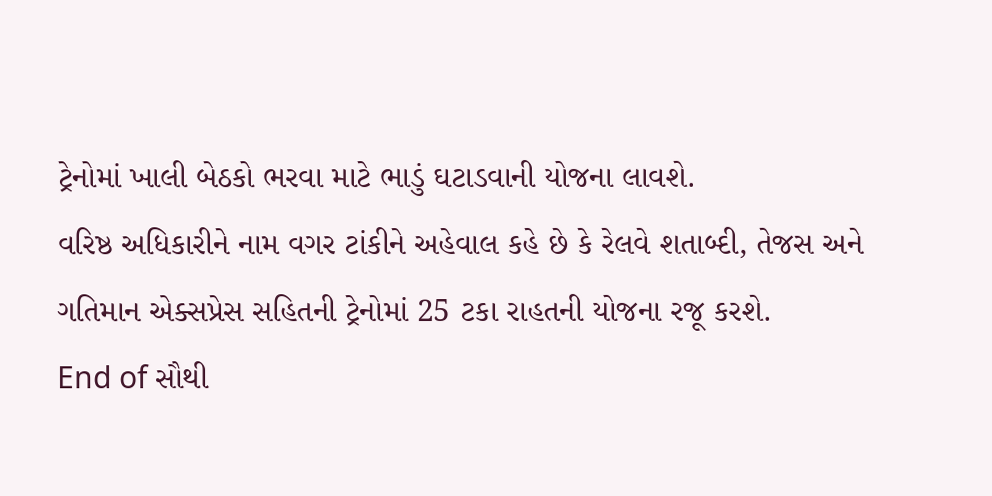ટ્રેનોમાં ખાલી બેઠકો ભરવા માટે ભાડું ઘટાડવાની યોજના લાવશે.
વરિષ્ઠ અધિકારીને નામ વગર ટાંકીને અહેવાલ કહે છે કે રેલવે શતાબ્દી, તેજસ અને ગતિમાન એક્સપ્રેસ સહિતની ટ્રેનોમાં 25 ટકા રાહતની યોજના રજૂ કરશે.
End of સૌથી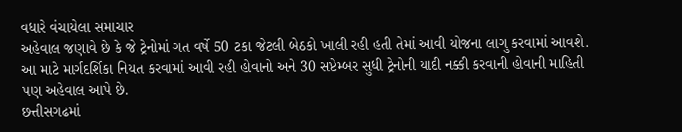વધારે વંચાયેલા સમાચાર
અહેવાલ જણાવે છે કે જે ટ્રેનોમાં ગત વર્ષે 50 ટકા જેટલી બેઠકો ખાલી રહી હતી તેમાં આવી યોજના લાગુ કરવામાં આવશે.
આ માટે માર્ગદર્શિકા નિયત કરવામાં આવી રહી હોવાનો અને 30 સપ્ટેમ્બર સુધી ટ્રેનોની યાદી નક્કી કરવાની હોવાની માહિતી પણ અહેવાલ આપે છે.
છત્તીસગઢમાં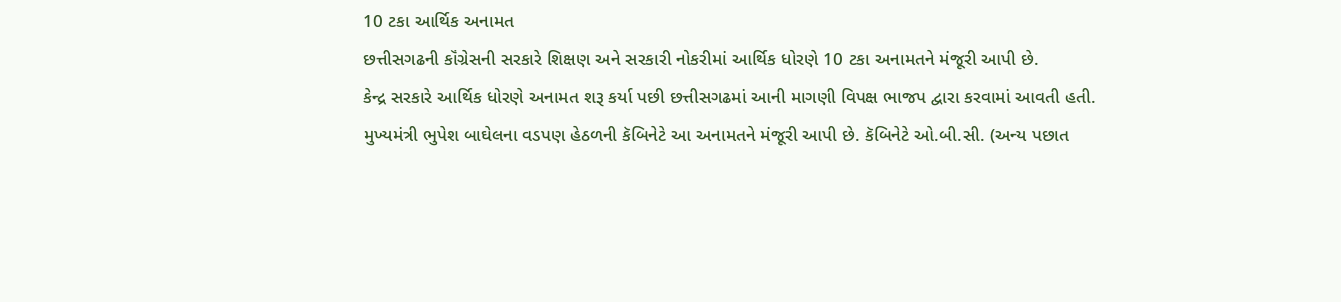10 ટકા આર્થિક અનામત
છત્તીસગઢની કૉંગ્રેસની સરકારે શિક્ષણ અને સરકારી નોકરીમાં આર્થિક ધોરણે 10 ટકા અનામતને મંજૂરી આપી છે.
કેન્દ્ર સરકારે આર્થિક ધોરણે અનામત શરૂ કર્યા પછી છત્તીસગઢમાં આની માગણી વિપક્ષ ભાજપ દ્વારા કરવામાં આવતી હતી.
મુખ્યમંત્રી ભુપેશ બાઘેલના વડપણ હેઠળની કૅબિનેટે આ અનામતને મંજૂરી આપી છે. કૅબિનેટે ઓ.બી.સી. (અન્ય પછાત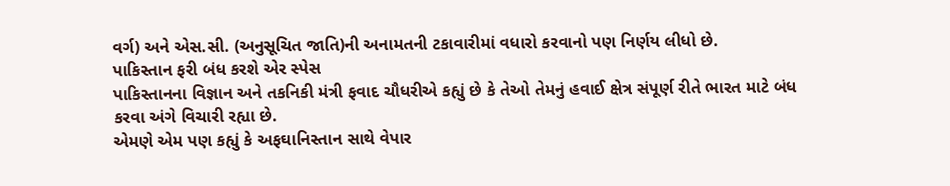વર્ગ) અને એસ.સી. (અનુસૂચિત જાતિ)ની અનામતની ટકાવારીમાં વધારો કરવાનો પણ નિર્ણય લીધો છે.
પાકિસ્તાન ફરી બંધ કરશે એર સ્પેસ
પાકિસ્તાનના વિજ્ઞાન અને તકનિકી મંત્રી ફવાદ ચૌધરીએ કહ્યું છે કે તેઓ તેમનું હવાઈ ક્ષેત્ર સંપૂર્ણ રીતે ભારત માટે બંધ કરવા અંગે વિચારી રહ્યા છે.
એમણે એમ પણ કહ્યું કે અફઘાનિસ્તાન સાથે વેપાર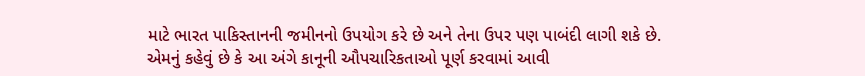માટે ભારત પાકિસ્તાનની જમીનનો ઉપયોગ કરે છે અને તેના ઉપર પણ પાબંદી લાગી શકે છે.
એમનું કહેવું છે કે આ અંગે કાનૂની ઔપચારિકતાઓ પૂર્ણ કરવામાં આવી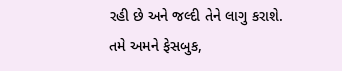રહી છે અને જલ્દી તેને લાગુ કરાશે.
તમે અમને ફેસબુક,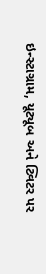ઇન્સ્ટાગ્રામ, યૂટ્યૂબ અને ટ્વિટર પર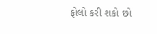ફોલો કરી શકો છો